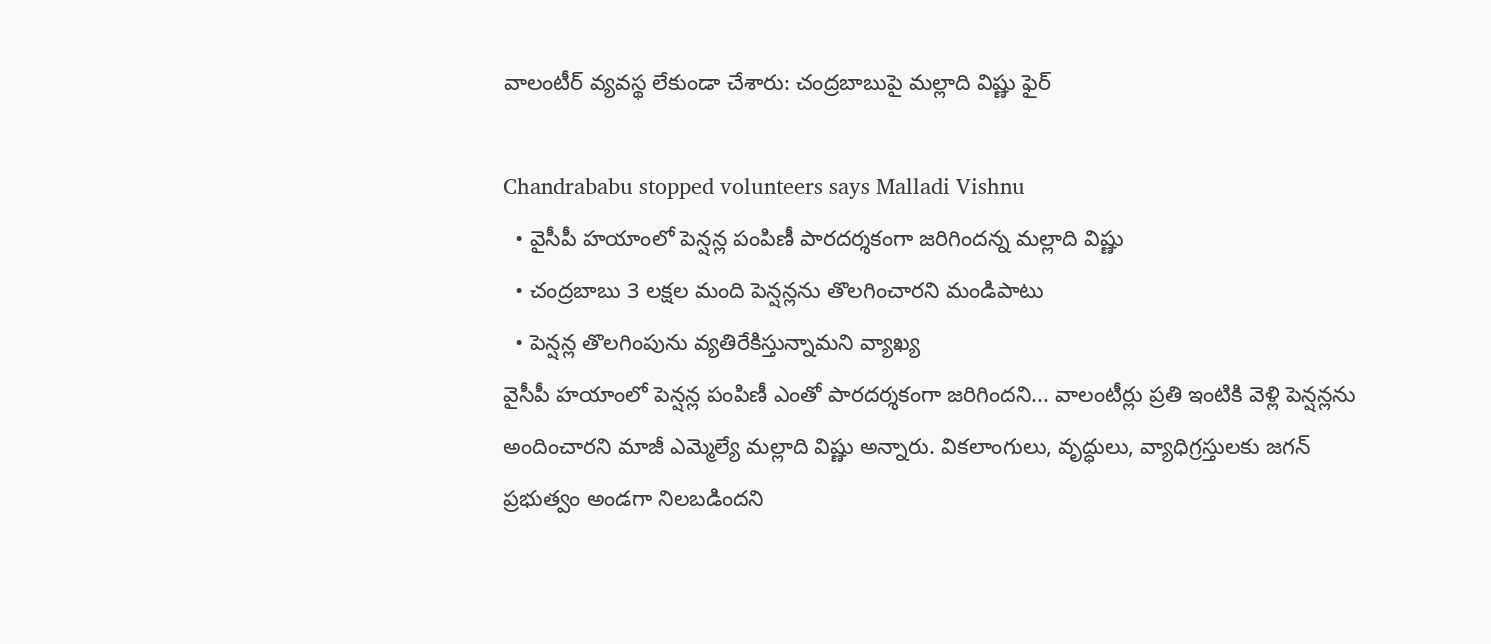వాలంటీర్ వ్యవస్థ లేకుండా చేశారు: చంద్రబాబుపై మల్లాది విష్ణు ఫైర్

Chandrababu stopped volunteers says Malladi Vishnu
  • వైసీపీ హయాంలో పెన్షన్ల పంపిణీ పారదర్శకంగా జరిగిందన్న మల్లాది విష్ణు
  • చంద్రబాబు 3 లక్షల మంది పెన్షన్లను తొలగించారని మండిపాటు
  • పెన్షన్ల తొలగింపును వ్యతిరేకిస్తున్నామని వ్యాఖ్య
వైసీపీ హయాంలో పెన్షన్ల పంపిణీ ఎంతో పారదర్శకంగా జరిగిందని... వాలంటీర్లు ప్రతి ఇంటికి వెళ్లి పెన్షన్లను అందించారని మాజీ ఎమ్మెల్యే మల్లాది విష్ణు అన్నారు. వికలాంగులు, వృద్ధులు, వ్యాధిగ్రస్తులకు జగన్ ప్రభుత్వం అండగా నిలబడిందని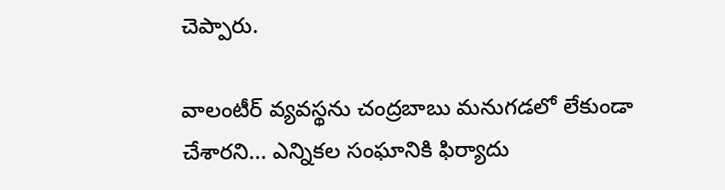చెప్పారు.

వాలంటీర్ వ్యవస్థను చంద్రబాబు మనుగడలో లేకుండా చేశారని... ఎన్నికల సంఘానికి ఫిర్యాదు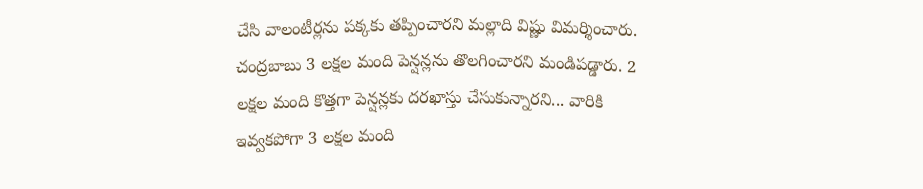చేసి వాలంటీర్లను పక్కకు తప్పించారని మల్లాది విష్ణు విమర్శించారు. చంద్రబాబు 3 లక్షల మంది పెన్షన్లను తొలగించారని మండిపడ్డారు. 2 లక్షల మంది కొత్తగా పెన్షన్లకు దరఖాస్తు చేసుకున్నారని... వారికి ఇవ్వకపోగా 3 లక్షల మంది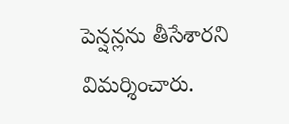పెన్షన్లను తీసేశారని విమర్శించారు.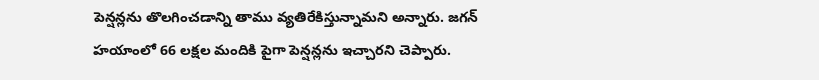పెన్షన్లను తొలగించడాన్ని తాము వ్యతిరేకిస్తున్నామని అన్నారు. జగన్ హయాంలో 66 లక్షల మందికి పైగా పెన్షన్లను ఇచ్చారని చెప్పారు.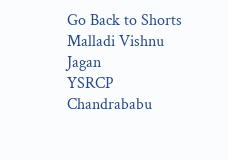Go Back to Shorts
Malladi Vishnu
Jagan
YSRCP
Chandrababu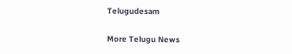Telugudesam

More Telugu News